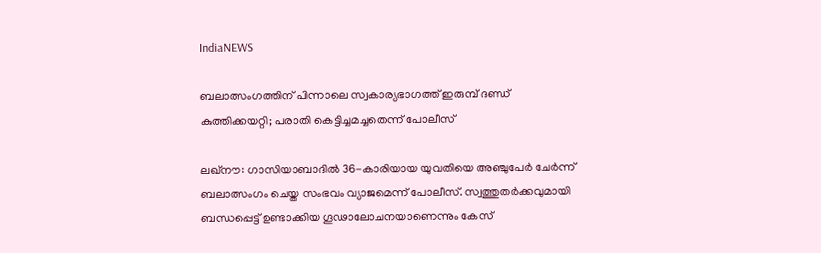IndiaNEWS

ബലാത്സംഗത്തിന് പിന്നാലെ സ്വകാര്യഭാഗത്ത് ഇരുമ്പ് ദണ്ഡ് കുത്തിക്കയറ്റി; പരാതി കെട്ടിച്ചമച്ചതെന്ന് പോലീസ്

ലഖ്‌നൗ: ഗാസിയാബാദില്‍ 36-കാരിയായ യുവതിയെ അഞ്ചുപേര്‍ ചേര്‍ന്ന് ബലാത്സംഗം ചെയ്ത സംഭവം വ്യാജമെന്ന് പോലീസ്. സ്വത്തുതര്‍ക്കവുമായി ബന്ധപ്പെട്ട് ഉണ്ടാക്കിയ ഗൂഢാലോചനയാണെന്നും കേസ്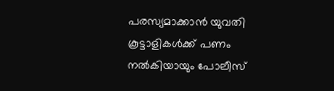പരസ്യമാക്കാന്‍ യുവതി കൂട്ടാളികള്‍ക്ക് പണം നല്‍കിയായും പോലീസ്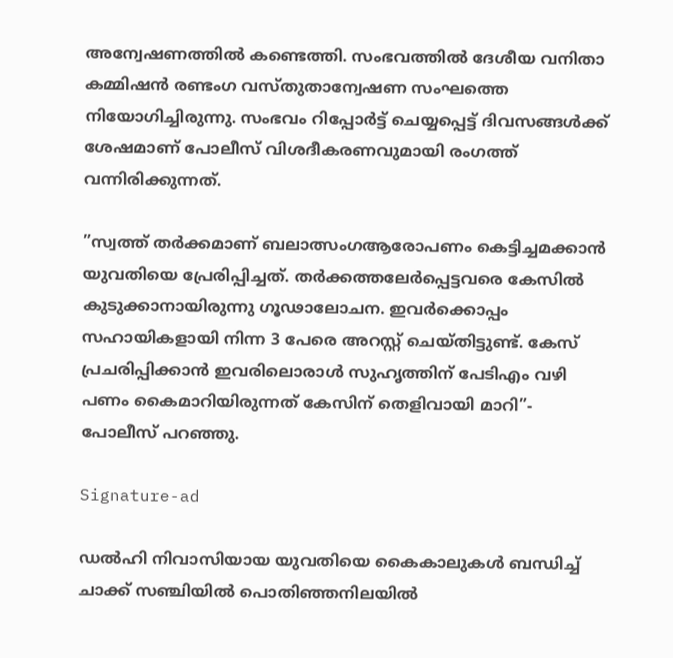അന്വേഷണത്തില്‍ കണ്ടെത്തി. സംഭവത്തില്‍ ദേശീയ വനിതാ കമ്മിഷന്‍ രണ്ടംഗ വസ്തുതാന്വേഷണ സംഘത്തെ നിയോഗിച്ചിരുന്നു. സംഭവം റിപ്പോര്‍ട്ട് ചെയ്യപ്പെട്ട് ദിവസങ്ങള്‍ക്ക് ശേഷമാണ് പോലീസ് വിശദീകരണവുമായി രംഗത്ത് വന്നിരിക്കുന്നത്.

”സ്വത്ത് തര്‍ക്കമാണ് ബലാത്സംഗആരോപണം കെട്ടിച്ചമക്കാന്‍ യുവതിയെ പ്രേരിപ്പിച്ചത്. തര്‍ക്കത്തലേര്‍പ്പെട്ടവരെ കേസില്‍ കുടുക്കാനായിരുന്നു ഗൂഢാലോചന. ഇവര്‍ക്കൊപ്പം സഹായികളായി നിന്ന 3 പേരെ അറസ്റ്റ് ചെയ്തിട്ടുണ്ട്. കേസ് പ്രചരിപ്പിക്കാന്‍ ഇവരിലൊരാള്‍ സുഹൃത്തിന് പേടിഎം വഴി പണം കൈമാറിയിരുന്നത് കേസിന് തെളിവായി മാറി”- പോലീസ് പറഞ്ഞു.

Signature-ad

ഡല്‍ഹി നിവാസിയായ യുവതിയെ കൈകാലുകള്‍ ബന്ധിച്ച് ചാക്ക് സഞ്ചിയില്‍ പൊതിഞ്ഞനിലയില്‍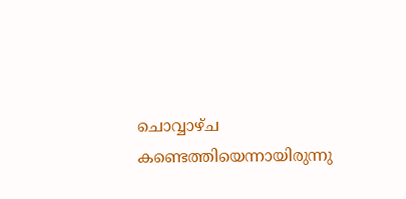ചൊവ്വാഴ്ച കണ്ടെത്തിയെന്നായിരുന്നു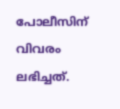പോലീസിന് വിവരം ലഭിച്ചത്.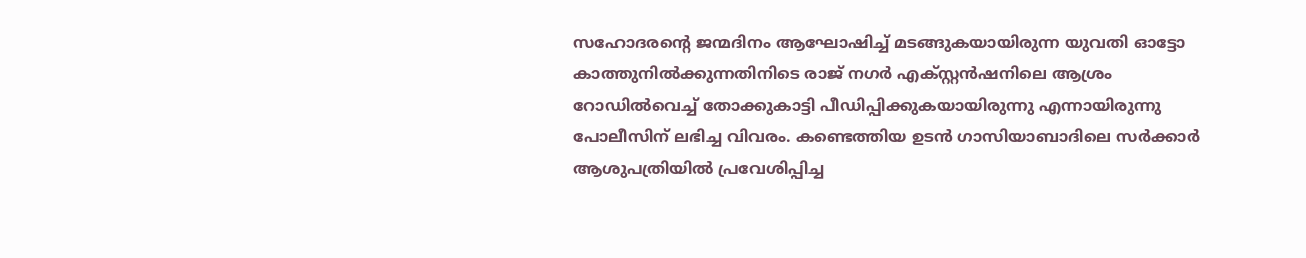സഹോദരന്റെ ജന്മദിനം ആഘോഷിച്ച് മടങ്ങുകയായിരുന്ന യുവതി ഓട്ടോ കാത്തുനില്‍ക്കുന്നതിനിടെ രാജ് നഗര്‍ എക്സ്റ്റന്‍ഷനിലെ ആശ്രം റോഡില്‍വെച്ച് തോക്കുകാട്ടി പീഡിപ്പിക്കുകയായിരുന്നു എന്നായിരുന്നു പോലീസിന് ലഭിച്ച വിവരം. കണ്ടെത്തിയ ഉടന്‍ ഗാസിയാബാദിലെ സര്‍ക്കാര്‍ ആശുപത്രിയില്‍ പ്രവേശിപ്പിച്ച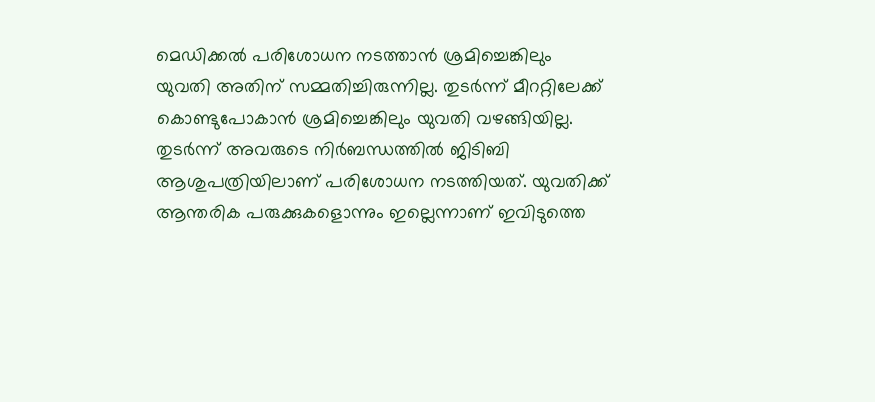മെഡിക്കല്‍ പരിശോധന നടത്താന്‍ ശ്രമിച്ചെങ്കിലും യുവതി അതിന് സമ്മതിച്ചിരുന്നില്ല. തുടര്‍ന്ന് മീററ്റിലേക്ക് കൊണ്ടുപോകാന്‍ ശ്രമിച്ചെങ്കിലും യുവതി വഴങ്ങിയില്ല. തുടര്‍ന്ന് അവരുടെ നിര്‍ബന്ധത്തില്‍ ജിടിബി ആശുപത്രിയിലാണ് പരിശോധന നടത്തിയത്. യുവതിക്ക് ആന്തരിക പരുക്കുകളൊന്നും ഇല്ലെന്നാണ് ഇവിടുത്തെ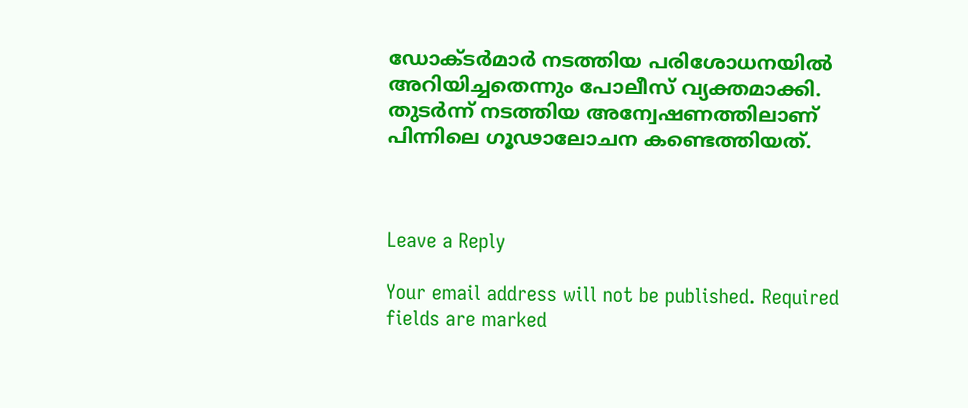ഡോക്ടര്‍മാര്‍ നടത്തിയ പരിശോധനയില്‍ അറിയിച്ചതെന്നും പോലീസ് വ്യക്തമാക്കി. തുടര്‍ന്ന് നടത്തിയ അന്വേഷണത്തിലാണ് പിന്നിലെ ഗൂഢാലോചന കണ്ടെത്തിയത്.



Leave a Reply

Your email address will not be published. Required fields are marked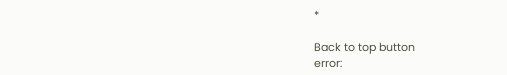*

Back to top button
error: